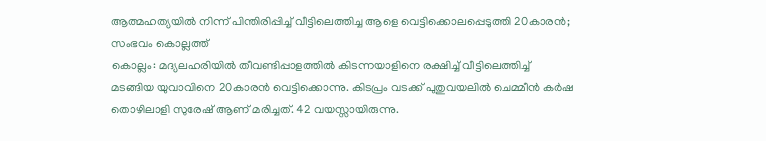ആത്മഹത്യയിൽ നിന്ന് പിന്തിരിപ്പിച്ച് വീട്ടിലെത്തിച്ച ആളെ വെട്ടിക്കൊലപ്പെടുത്തി 20കാരൻ; സംഭവം കൊല്ലത്ത്
കൊല്ലം: മദ്യലഹരിയിൽ തീവണ്ടിപ്പാളത്തിൽ കിടന്നയാളിനെ രക്ഷിച്ച് വീട്ടിലെത്തിച്ച് മടങ്ങിയ യുവാവിനെ 20കാരൻ വെട്ടിക്കൊന്നു. കിടപ്രം വടക്ക് പുതുവയലിൽ ചെമ്മീൻ കർഷ തൊഴിലാളി സുരേഷ് ആണ് മരിച്ചത്. 42 വയസ്സായിരുന്നു.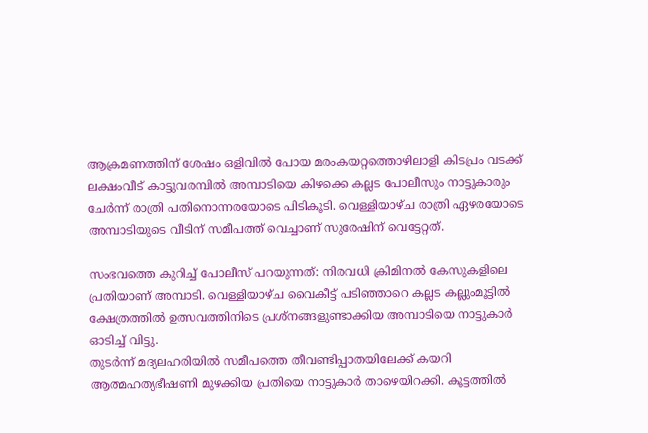ആക്രമണത്തിന് ശേഷം ഒളിവിൽ പോയ മരംകയറ്റത്തൊഴിലാളി കിടപ്രം വടക്ക് ലക്ഷംവീട് കാട്ടുവരമ്പിൽ അമ്പാടിയെ കിഴക്കെ കല്ലട പോലീസും നാട്ടുകാരും ചേർന്ന് രാത്രി പതിനൊന്നരയോടെ പിടികൂടി. വെള്ളിയാഴ്ച രാത്രി ഏഴരയോടെ അമ്പാടിയുടെ വീടിന് സമീപത്ത് വെച്ചാണ് സുരേഷിന് വെട്ടേറ്റത്.

സംഭവത്തെ കുറിച്ച് പോലീസ് പറയുന്നത്: നിരവധി ക്രിമിനൽ കേസുകളിലെ പ്രതിയാണ് അമ്പാടി. വെള്ളിയാഴ്ച വൈകീട്ട് പടിഞ്ഞാറെ കല്ലട കല്ലുംമൂട്ടിൽ ക്ഷേത്രത്തിൽ ഉത്സവത്തിനിടെ പ്രശ്നങ്ങളുണ്ടാക്കിയ അമ്പാടിയെ നാട്ടുകാർ ഓടിച്ച് വിട്ടു.
തുടർന്ന് മദ്യലഹരിയിൽ സമീപത്തെ തീവണ്ടിപ്പാതയിലേക്ക് കയറി ആത്മഹത്യഭീഷണി മുഴക്കിയ പ്രതിയെ നാട്ടുകാർ താഴെയിറക്കി. കൂട്ടത്തിൽ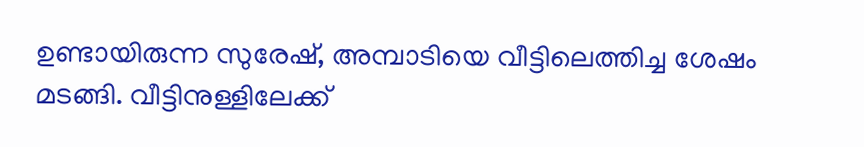ഉണ്ടായിരുന്ന സുരേഷ്, അമ്പാടിയെ വീട്ടിലെത്തിച്ച ശേഷം മടങ്ങി. വീട്ടിനുള്ളിലേക്ക്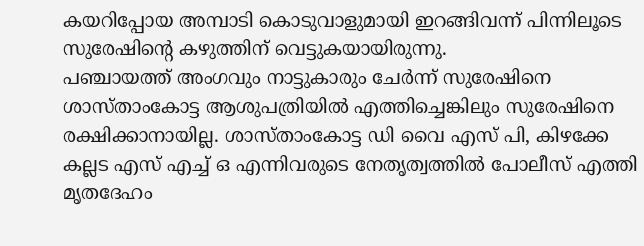കയറിപ്പോയ അമ്പാടി കൊടുവാളുമായി ഇറങ്ങിവന്ന് പിന്നിലൂടെ സുരേഷിന്റെ കഴുത്തിന് വെട്ടുകയായിരുന്നു.
പഞ്ചായത്ത് അംഗവും നാട്ടുകാരും ചേർന്ന് സുരേഷിനെ ശാസ്താംകോട്ട ആശുപത്രിയിൽ എത്തിച്ചെങ്കിലും സുരേഷിനെ രക്ഷിക്കാനായില്ല. ശാസ്താംകോട്ട ഡി വൈ എസ് പി, കിഴക്കേ കല്ലട എസ് എച്ച് ഒ എന്നിവരുടെ നേതൃത്വത്തിൽ പോലീസ് എത്തി മൃതദേഹം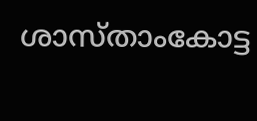ശാസ്താംകോട്ട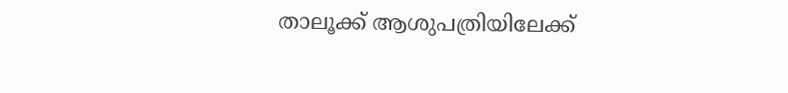താലൂക്ക് ആശുപത്രിയിലേക്ക്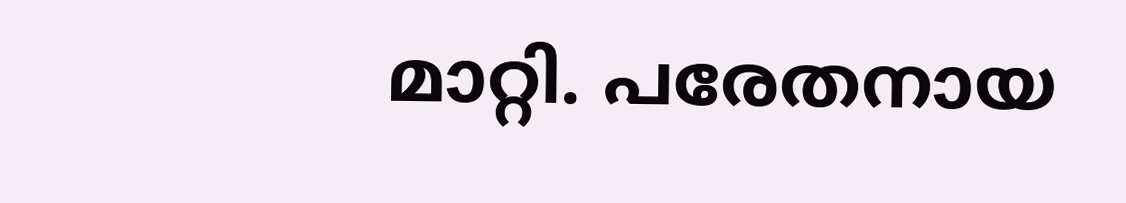മാറ്റി. പരേതനായ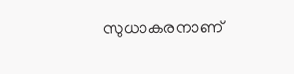സുധാകരനാണ്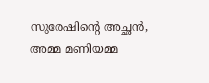സുരേഷിന്റെ അച്ഛൻ, അമ്മ മണിയമ്മ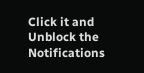Click it and Unblock the Notifications